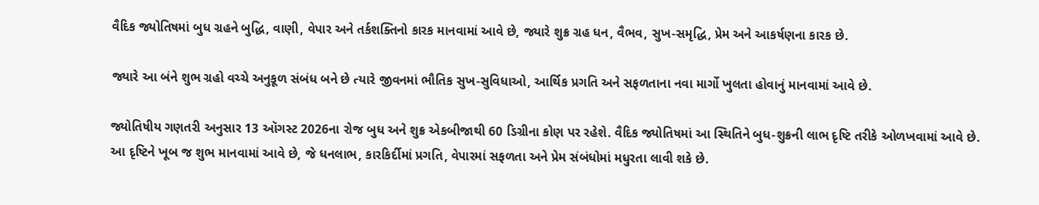વૈદિક જ્યોતિષમાં બુધ ગ્રહને બુદ્ધિ, વાણી, વેપાર અને તર્કશક્તિનો કારક માનવામાં આવે છે, જ્યારે શુક્ર ગ્રહ ધન, વૈભવ, સુખ-સમૃદ્ધિ, પ્રેમ અને આકર્ષણના કારક છે.

જ્યારે આ બંને શુભ ગ્રહો વચ્ચે અનુકૂળ સંબંધ બને છે ત્યારે જીવનમાં ભૌતિક સુખ-સુવિધાઓ, આર્થિક પ્રગતિ અને સફળતાના નવા માર્ગો ખુલતા હોવાનું માનવામાં આવે છે.

જ્યોતિષીય ગણતરી અનુસાર 13 ઑગસ્ટ 2026ના રોજ બુધ અને શુક્ર એકબીજાથી 60 ડિગ્રીના કોણ પર રહેશે. વૈદિક જ્યોતિષમાં આ સ્થિતિને બુધ-શુક્રની લાભ દૃષ્ટિ તરીકે ઓળખવામાં આવે છે. આ દૃષ્ટિને ખૂબ જ શુભ માનવામાં આવે છે, જે ધનલાભ, કારકિર્દીમાં પ્રગતિ, વેપારમાં સફળતા અને પ્રેમ સંબંધોમાં મધુરતા લાવી શકે છે.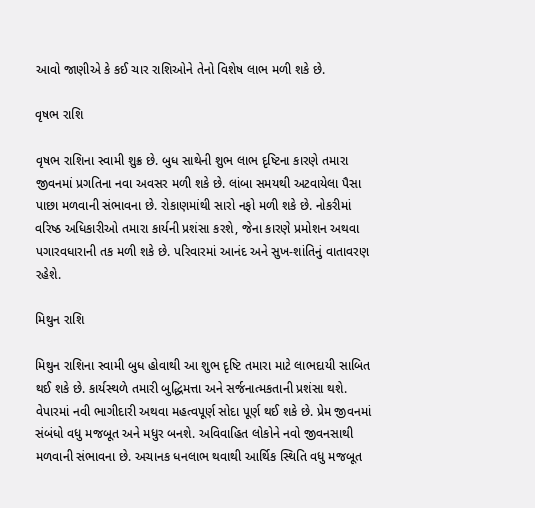આવો જાણીએ કે કઈ ચાર રાશિઓને તેનો વિશેષ લાભ મળી શકે છે.

વૃષભ રાશિ

વૃષભ રાશિના સ્વામી શુક્ર છે. બુધ સાથેની શુભ લાભ દૃષ્ટિના કારણે તમારા જીવનમાં પ્રગતિના નવા અવસર મળી શકે છે. લાંબા સમયથી અટવાયેલા પૈસા પાછા મળવાની સંભાવના છે. રોકાણમાંથી સારો નફો મળી શકે છે. નોકરીમાં વરિષ્ઠ અધિકારીઓ તમારા કાર્યની પ્રશંસા કરશે, જેના કારણે પ્રમોશન અથવા પગારવધારાની તક મળી શકે છે. પરિવારમાં આનંદ અને સુખ-શાંતિનું વાતાવરણ રહેશે.

મિથુન રાશિ

મિથુન રાશિના સ્વામી બુધ હોવાથી આ શુભ દૃષ્ટિ તમારા માટે લાભદાયી સાબિત થઈ શકે છે. કાર્યસ્થળે તમારી બુદ્ધિમત્તા અને સર્જનાત્મકતાની પ્રશંસા થશે. વેપારમાં નવી ભાગીદારી અથવા મહત્વપૂર્ણ સોદા પૂર્ણ થઈ શકે છે. પ્રેમ જીવનમાં સંબંધો વધુ મજબૂત અને મધુર બનશે. અવિવાહિત લોકોને નવો જીવનસાથી મળવાની સંભાવના છે. અચાનક ધનલાભ થવાથી આર્થિક સ્થિતિ વધુ મજબૂત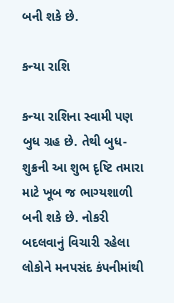બની શકે છે.

કન્યા રાશિ

કન્યા રાશિના સ્વામી પણ બુધ ગ્રહ છે. તેથી બુધ-શુક્રની આ શુભ દૃષ્ટિ તમારા માટે ખૂબ જ ભાગ્યશાળી બની શકે છે. નોકરી બદલવાનું વિચારી રહેલા લોકોને મનપસંદ કંપનીમાંથી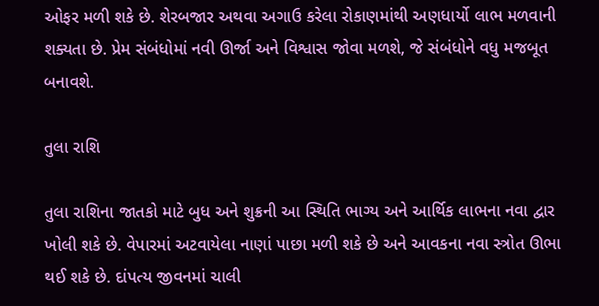ઓફર મળી શકે છે. શેરબજાર અથવા અગાઉ કરેલા રોકાણમાંથી અણધાર્યો લાભ મળવાની શક્યતા છે. પ્રેમ સંબંધોમાં નવી ઊર્જા અને વિશ્વાસ જોવા મળશે, જે સંબંધોને વધુ મજબૂત બનાવશે.

તુલા રાશિ

તુલા રાશિના જાતકો માટે બુધ અને શુક્રની આ સ્થિતિ ભાગ્ય અને આર્થિક લાભના નવા દ્વાર ખોલી શકે છે. વેપારમાં અટવાયેલા નાણાં પાછા મળી શકે છે અને આવકના નવા સ્ત્રોત ઊભા થઈ શકે છે. દાંપત્ય જીવનમાં ચાલી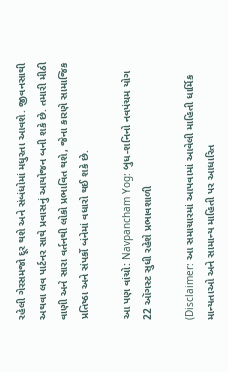રહેલી ગેરસમજો દૂર થશે અને સંબંધોમાં મધુરતા આવશે. જીવનસાથી અથવા લવ પાર્ટનર સાથે પ્રવાસનું આયોજન બની શકે છે. તમારી મીઠી વાણી અને સારા વર્તનથી લોકો પ્રભાવિત થશે, જેના કારણે સામાજિક પ્રતિષ્ઠા અને સંપર્કો બંનેમાં વધારો થઈ શકે છે.

આ પણ વાંચો: Navpancham Yog: બુધ-શનિનો નવપંચમ યોગ 22 ઑગસ્ટ સુધી રહેશે પ્રભાવશાળી

(Disclaimer: આ સમાચારમાં આપવામાં આવેલી માહિતી ધાર્મિક માન્યતાઓ અને સામાન્ય માહિતી પર આધારિત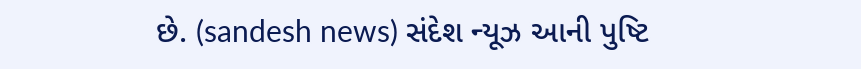છે. (sandesh news) સંદેશ ન્યૂઝ આની પુષ્ટિ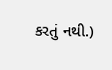કરતું નથી.)